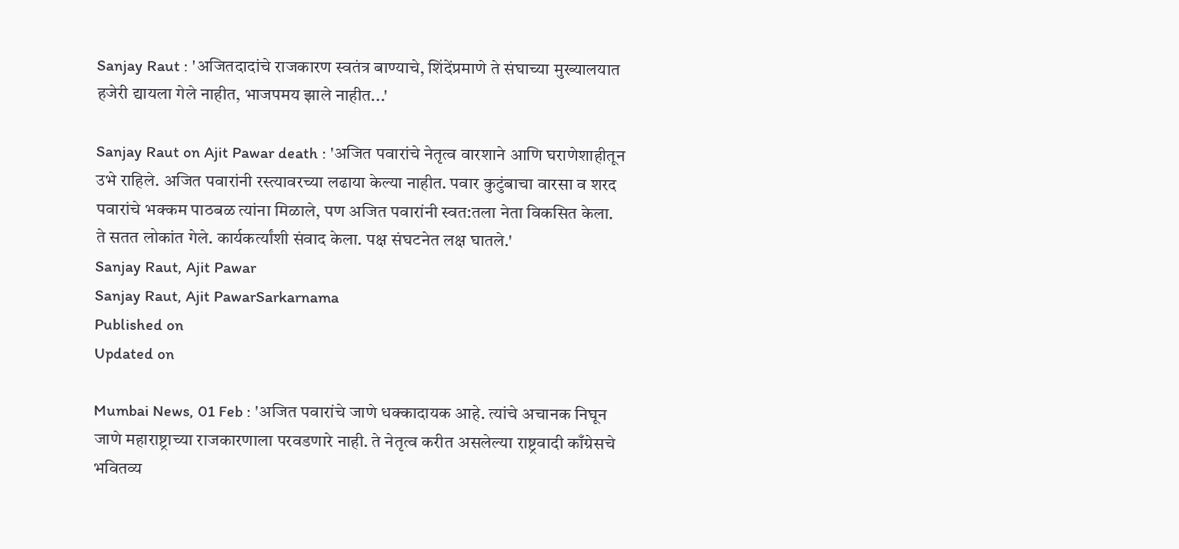Sanjay Raut : 'अजितदादांचे राजकारण स्वतंत्र बाण्याचे, शिंदेंप्रमाणे ते संघाच्या मुख्यालयात हजेरी द्यायला गेले नाहीत, भाजपमय झाले नाहीत...'

Sanjay Raut on Ajit Pawar death : 'अजित पवारांचे नेतृत्व वारशाने आणि घराणेशाहीतून उभे राहिले. अजित पवारांनी रस्त्यावरच्या लढाया केल्या नाहीत. पवार कुटुंबाचा वारसा व शरद पवारांचे भक्कम पाठबळ त्यांना मिळाले, पण अजित पवारांनी स्वत:तला नेता विकसित केला. ते सतत लोकांत गेले. कार्यकर्त्यांशी संवाद केला. पक्ष संघटनेत लक्ष घातले.'
Sanjay Raut, Ajit Pawar
Sanjay Raut, Ajit PawarSarkarnama
Published on
Updated on

Mumbai News, 01 Feb : 'अजित पवारांचे जाणे धक्कादायक आहे. त्यांचे अचानक निघून जाणे महाराष्ट्राच्या राजकारणाला परवडणारे नाही. ते नेतृत्व करीत असलेल्या राष्ट्रवादी काँग्रेसचे भवितव्य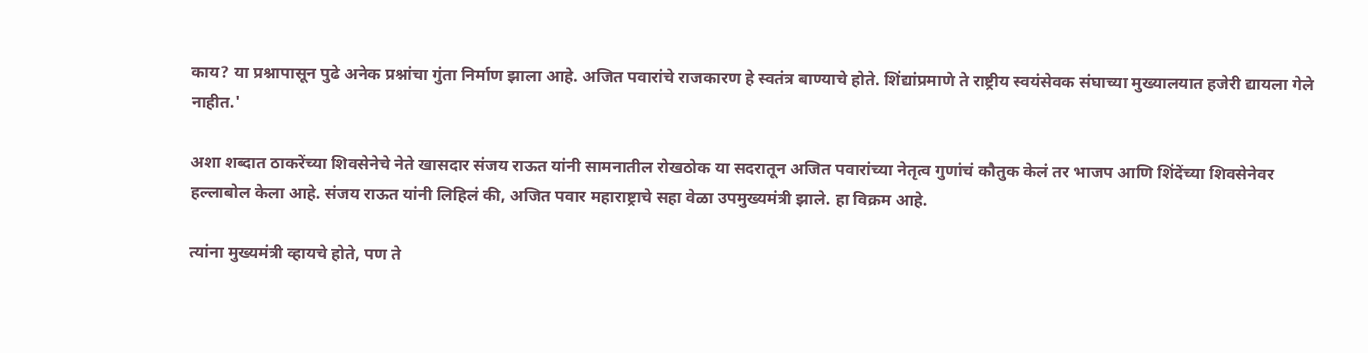काय? या प्रश्नापासून पुढे अनेक प्रश्नांचा गुंता निर्माण झाला आहे. अजित पवारांचे राजकारण हे स्वतंत्र बाण्याचे होते. शिंद्यांप्रमाणे ते राष्ट्रीय स्वयंसेवक संघाच्या मुख्यालयात हजेरी द्यायला गेले नाहीत.'

अशा शब्दात ठाकरेंच्या शिवसेनेचे नेते खासदार संजय राऊत यांनी सामनातील रोखठोक या सदरातून अजित पवारांच्या नेतृत्व गुणांचं कौतुक केलं तर भाजप आणि शिंदेंच्या शिवसेनेवर हल्लाबोल केला आहे. संजय राऊत यांनी लिहिलं की, अजित पवार महाराष्ट्राचे सहा वेळा उपमुख्यमंत्री झाले. हा विक्रम आहे.

त्यांना मुख्यमंत्री व्हायचे होते, पण ते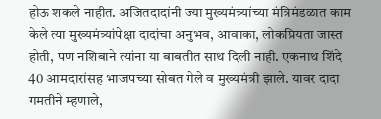होऊ शकले नाहीत. अजितदादांनी ज्या मुख्यमंत्र्यांच्या मंत्रिमंडळात काम केले त्या मुख्यमंत्र्यांपेक्षा दादांचा अनुभव, आवाका, लोकप्रियता जास्त होती, पण नशिबाने त्यांना या बाबतीत साथ दिली नाही. एकनाथ शिंदे 40 आमदारांसह भाजपच्या सोबत गेले व मुख्यमंत्री झाले. यावर दादा गमतीने म्हणाले,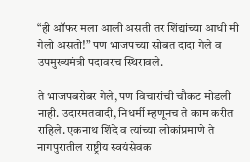“ही ऑफर मला आली असती तर शिंद्यांच्या आधी मी गेलो असतो!” पण भाजपच्या सोबत दादा गेले व उपमुख्यमंत्री पदावरच स्थिरावले.

ते भाजपबरोबर गेले, पण विचारांची चौकट मोडली नाही. उदारमतवादी, निधर्मी म्हणूनच ते काम करीत राहिले. एकनाथ शिंदे व त्यांच्या लोकांप्रमाणे ते नागपुरातील राष्ट्रीय स्वयंसेवक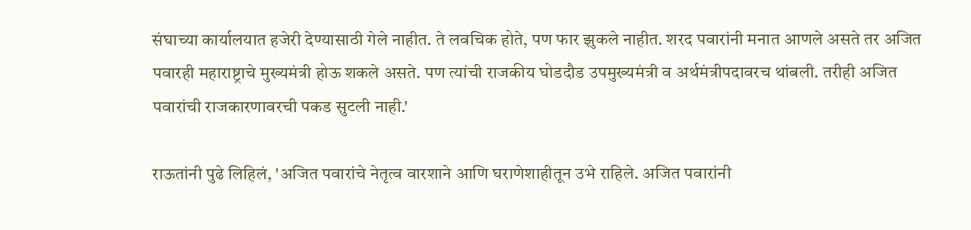संघाच्या कार्यालयात हजेरी देण्यासाठी गेले नाहीत. ते लवचिक होते, पण फार झुकले नाहीत. शरद पवारांनी मनात आणले असते तर अजित पवारही महाराष्ट्राचे मुख्यमंत्री होऊ शकले असते. पण त्यांची राजकीय घोडदौड उपमुख्यमंत्री व अर्थमंत्रीपदावरच थांबली. तरीही अजित पवारांची राजकारणावरची पकड सुटली नाही.'

राऊतांनी पुढे लिहिलं, 'अजित पवारांचे नेतृत्व वारशाने आणि घराणेशाहीतून उभे राहिले. अजित पवारांनी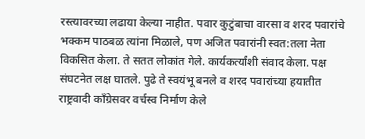रस्त्यावरच्या लढाया केल्या नाहीत. पवार कुटुंबाचा वारसा व शरद पवारांचे भक्कम पाठबळ त्यांना मिळाले, पण अजित पवारांनी स्वत:तला नेता विकसित केला. ते सतत लोकांत गेले. कार्यकर्त्यांशी संवाद केला. पक्ष संघटनेत लक्ष घातले. पुढे ते स्वयंभू बनले व शरद पवारांच्या हयातीत राष्ट्रवादी काँग्रेसवर वर्चस्व निर्माण केले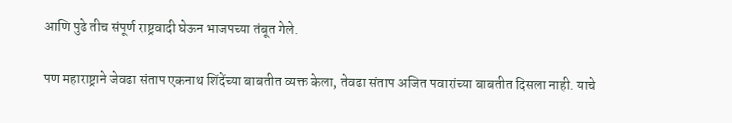आणि पुढे तीच संपूर्ण राष्ट्रवादी घेऊन भाजपच्या तंबूत गेले.

पण महाराष्ट्राने जेवढा संताप एकनाथ शिंदेंच्या बाबतीत व्यक्त केला, तेवढा संताप अजित पवारांच्या बाबतीत दिसला नाही. याचे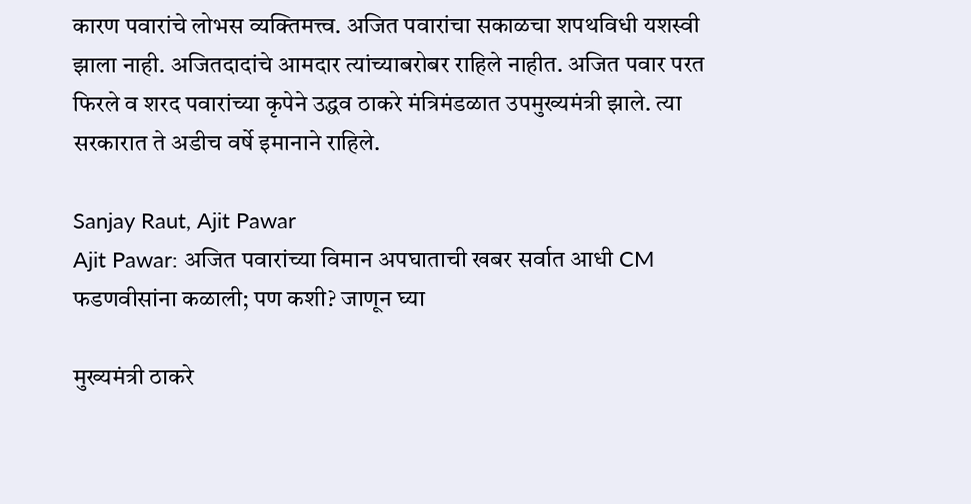कारण पवारांचे लोभस व्यक्तिमत्त्व. अजित पवारांचा सकाळचा शपथविधी यशस्वी झाला नाही. अजितदादांचे आमदार त्यांच्याबरोबर राहिले नाहीत. अजित पवार परत फिरले व शरद पवारांच्या कृपेने उद्धव ठाकरे मंत्रिमंडळात उपमुख्यमंत्री झाले. त्या सरकारात ते अडीच वर्षे इमानाने राहिले.

Sanjay Raut, Ajit Pawar
Ajit Pawar: अजित पवारांच्या विमान अपघाताची खबर सर्वात आधी CM फडणवीसांना कळाली; पण कशी? जाणून घ्या

मुख्यमंत्री ठाकरे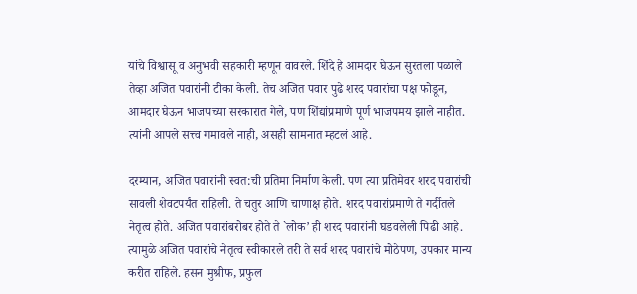यांचे विश्वासू व अनुभवी सहकारी म्हणून वावरले. शिंदे हे आमदार घेऊन सुरतला पळाले तेव्हा अजित पवारांनी टीका केली. तेच अजित पवार पुढे शरद पवारांचा पक्ष फोडून, आमदार घेऊन भाजपच्या सरकारात गेले, पण शिंद्यांप्रमाणे पूर्ण भाजपमय झाले नाहीत. त्यांनी आपले सत्त्व गमावले नाही, असही सामनात म्हटलं आहे.

दरम्यान, अजित पवारांनी स्वत:ची प्रतिमा निर्माण केली. पण त्या प्रतिमेवर शरद पवारांची सावली शेवटपर्यंत राहिली. ते चतुर आणि चाणाक्ष होते. शरद पवारांप्रमाणे ते गर्दीतले नेतृत्व होते. अजित पवारांबरोबर होते ते `लोक’ ही शरद पवारांनी घडवलेली पिढी आहे. त्यामुळे अजित पवारांचे नेतृत्व स्वीकारले तरी ते सर्व शरद पवारांचे मोठेपण, उपकार मान्य करीत राहिले. हसन मुश्रीफ, प्रफुल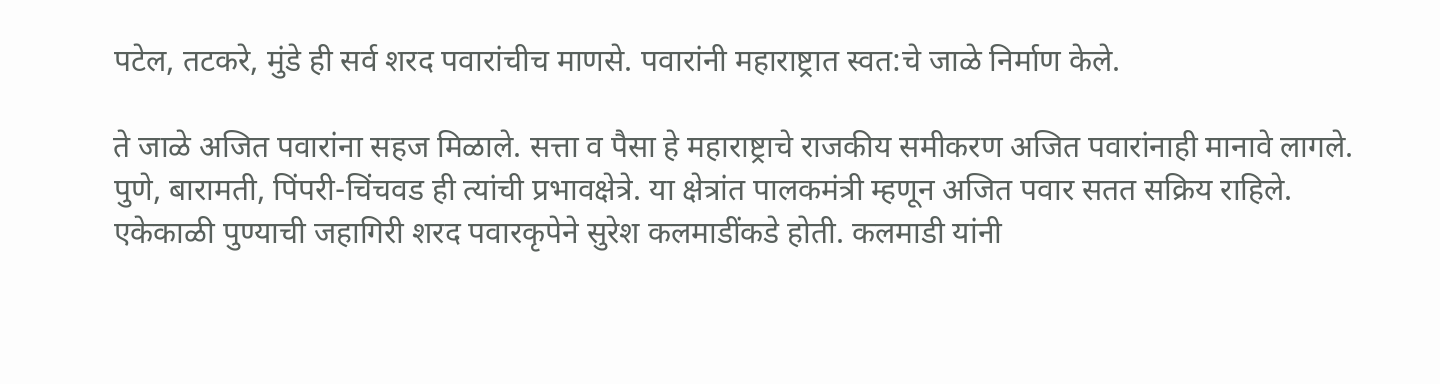पटेल, तटकरे, मुंडे ही सर्व शरद पवारांचीच माणसे. पवारांनी महाराष्ट्रात स्वत:चे जाळे निर्माण केले.

ते जाळे अजित पवारांना सहज मिळाले. सत्ता व पैसा हे महाराष्ट्राचे राजकीय समीकरण अजित पवारांनाही मानावे लागले. पुणे, बारामती, पिंपरी-चिंचवड ही त्यांची प्रभावक्षेत्रे. या क्षेत्रांत पालकमंत्री म्हणून अजित पवार सतत सक्रिय राहिले. एकेकाळी पुण्याची जहागिरी शरद पवारकृपेने सुरेश कलमाडींकडे होती. कलमाडी यांनी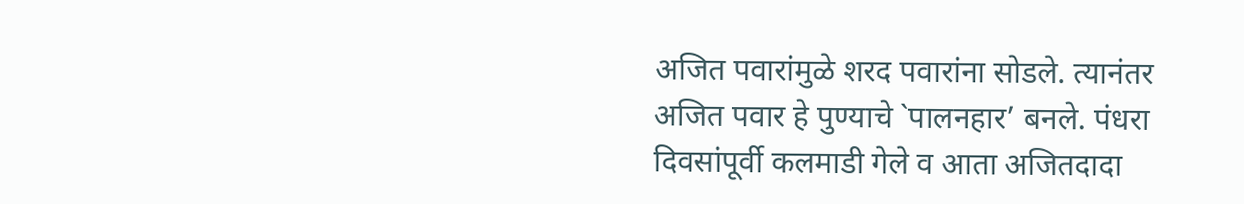अजित पवारांमुळे शरद पवारांना सोडले. त्यानंतर अजित पवार हे पुण्याचे `पालनहार’ बनले. पंधरा दिवसांपूर्वी कलमाडी गेले व आता अजितदादा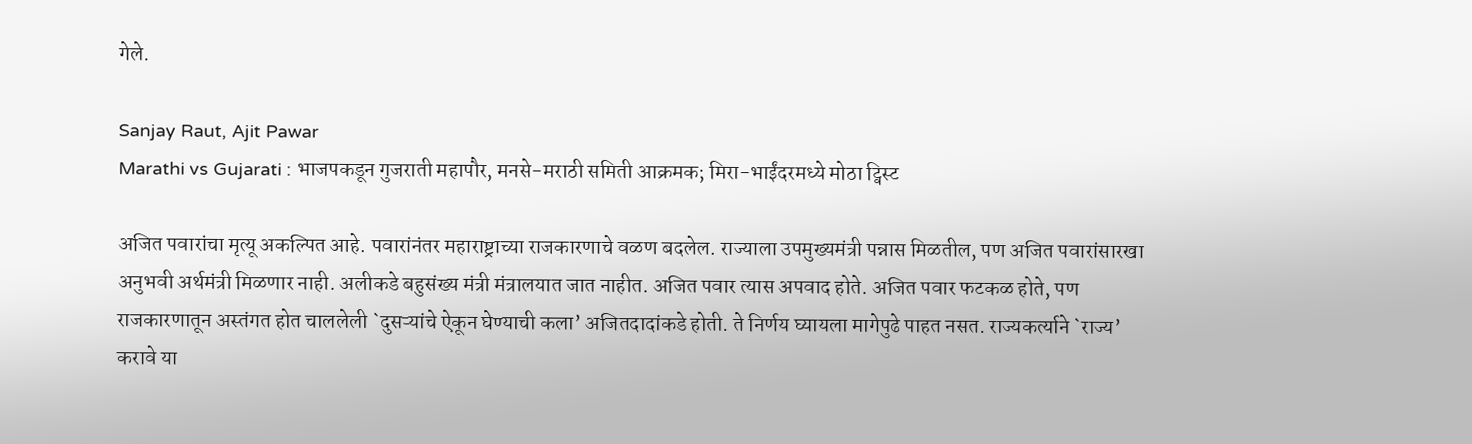गेले.

Sanjay Raut, Ajit Pawar
Marathi vs Gujarati : भाजपकडून गुजराती महापौर, मनसे-मराठी समिती आक्रमक; मिरा-भाईंदरमध्ये मोठा ट्विस्ट

अजित पवारांचा मृत्यू अकल्पित आहे. पवारांनंतर महाराष्ट्राच्या राजकारणाचे वळण बदलेल. राज्याला उपमुख्यमंत्री पन्नास मिळतील, पण अजित पवारांसारखा अनुभवी अर्थमंत्री मिळणार नाही. अलीकडे बहुसंख्य मंत्री मंत्रालयात जात नाहीत. अजित पवार त्यास अपवाद होते. अजित पवार फटकळ होते, पण राजकारणातून अस्तंगत होत चाललेली `दुसऱ्यांचे ऐकून घेण्याची कला’ अजितदादांकडे होती. ते निर्णय घ्यायला मागेपुढे पाहत नसत. राज्यकर्त्याने `राज्य’ करावे या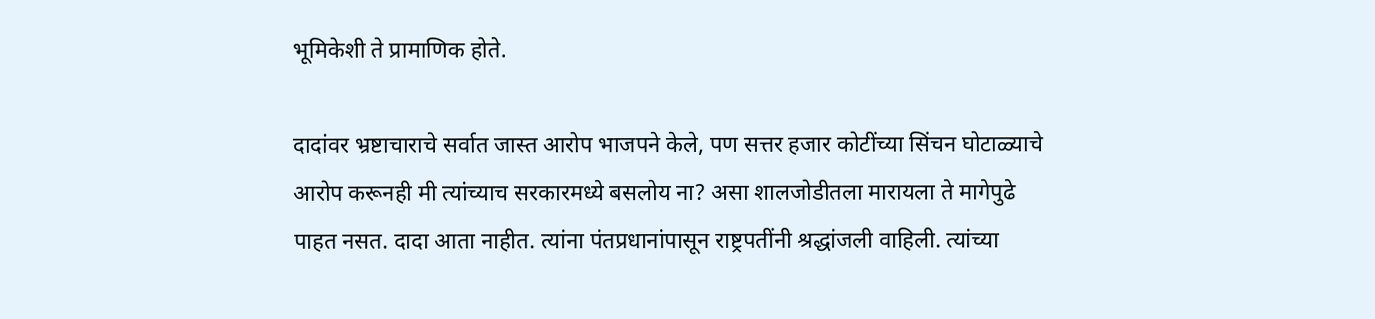भूमिकेशी ते प्रामाणिक होते.

दादांवर भ्रष्टाचाराचे सर्वात जास्त आरोप भाजपने केले, पण सत्तर हजार कोटींच्या सिंचन घोटाळ्याचे आरोप करूनही मी त्यांच्याच सरकारमध्ये बसलोय ना? असा शालजोडीतला मारायला ते मागेपुढे पाहत नसत. दादा आता नाहीत. त्यांना पंतप्रधानांपासून राष्ट्रपतींनी श्रद्धांजली वाहिली. त्यांच्या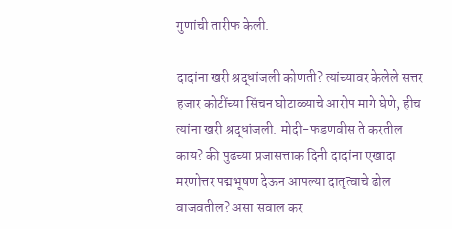गुणांची तारीफ केली.

दादांना खरी श्रद्धांजली कोणती? त्यांच्यावर केलेले सत्तर हजार कोटींच्या सिंचन घोटाळ्याचे आरोप मागे घेणे, हीच त्यांना खरी श्रद्धांजली. मोदी-फडणवीस ते करतील काय? की पुढच्या प्रजासत्ताक दिनी दादांना एखादा मरणोत्तर पद्मभूषण देऊन आपल्या दातृत्वाचे ढोल वाजवतील? असा सवाल कर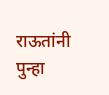राऊतांनी पुन्हा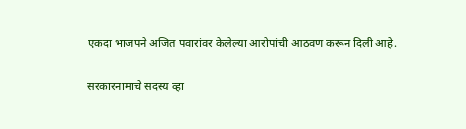एकदा भाजपने अजित पवारांवर केलेल्या आरोपांची आठवण करून दिली आहे.

सरकारनामाचे सदस्य व्हा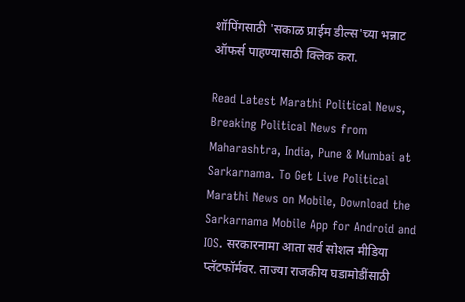शॉपिंगसाठी 'सकाळ प्राईम डील्स'च्या भन्नाट ऑफर्स पाहण्यासाठी क्लिक करा.

Read Latest Marathi Political News, Breaking Political News from Maharashtra, India, Pune & Mumbai at Sarkarnama. To Get Live Political Marathi News on Mobile, Download the Sarkarnama Mobile App for Android and IOS. सरकारनामा आता सर्व सोशल मीडिया प्लॅटफॉर्मवर. ताज्या राजकीय घडामोडींसाठी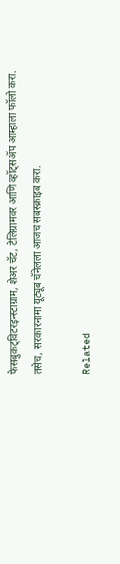फेसबुकट्विटरइन्स्टाग्राम, शेअर चॅट, टेलिग्रामवर आणि व्हॉट्सॲप आम्हाला फॉलो करा. तसेच, सरकारनामा यूट्यूब चॅनेलला आजच सबस्क्राइब करा.

Related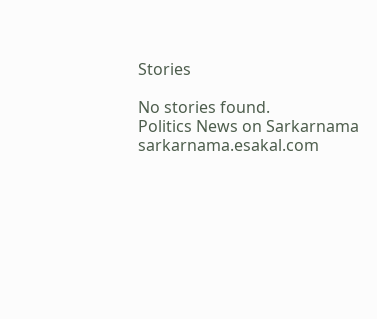Stories

No stories found.
Politics News on Sarkarnama
sarkarnama.esakal.com